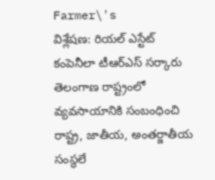Farmer\'s
విశ్లేషణ: రియల్ ఎస్టేట్ కంపెనీలా టీఆర్ఎస్ సర్కారు
తెలంగాణ రాష్ట్రంలో వ్యవసాయానికి సంబంధించి రాష్ట్ర, జాతీయ, అంతర్జాతీయ సంస్థలే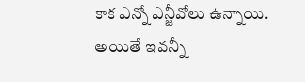కాక ఎన్నో ఎన్జీవోలు ఉన్నాయి. అయితే ఇవన్నీ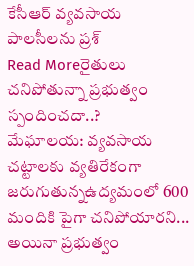కేసీఆర్ వ్యవసాయ పాలసీలను ప్రశ్
Read Moreరైతులు చనిపోతున్నా ప్రభుత్వం స్పందించదా..?
మేఘాలయ: వ్యవసాయ చట్టాలకు వ్యతిరేకంగా జరుగుతున్నఉద్యమంలో 600 మందికి పైగా చనిపోయారని... అయినా ప్రభుత్వం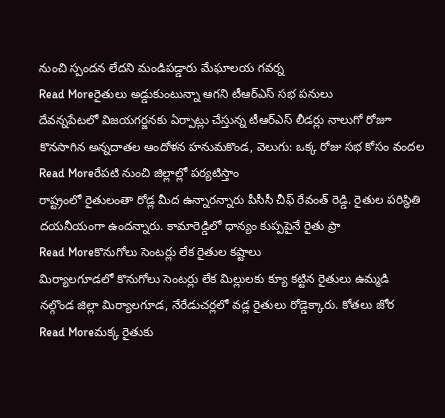నుంచి స్పందన లేదని మండిపడ్డారు మేఘాలయ గవర్న
Read Moreరైతులు అడ్డుకుంటున్నా ఆగని టీఆర్ఎస్ సభ పనులు
దేవన్నపేటలో విజయగర్జనకు ఏర్పాట్లు చేస్తున్న టీఆర్ఎస్ లీడర్లు నాలుగో రోజూ కొనసాగిన అన్నదాతల ఆందోళన హనుమకొండ, వెలుగు: ఒక్క రోజు సభ కోసం వందల
Read Moreరేపటి నుంచి జిల్లాల్లో పర్యటిస్తాం
రాష్ట్రంలో రైతులంతా రోడ్ల మీద ఉన్నారన్నారు పీసీసీ చీఫ్ రేవంత్ రెడ్డి. రైతుల పరిస్థితి దయనీయంగా ఉందన్నారు. కామారెడ్డిలో ధాన్యం కుప్పపైనే రైతు ప్రా
Read Moreకొనుగోలు సెంటర్లు లేక రైతుల కష్టాలు
మిర్యాలగూడలో కొనుగోలు సెంటర్లు లేక మిల్లులకు క్యూ కట్టిన రైతులు ఉమ్మడి నల్గొండ జిల్లా మిర్యాలగూడ, నేరేడుచర్లలో వడ్ల రైతులు రోడ్డెక్కారు. కోతలు జోర
Read Moreమక్క రైతుకు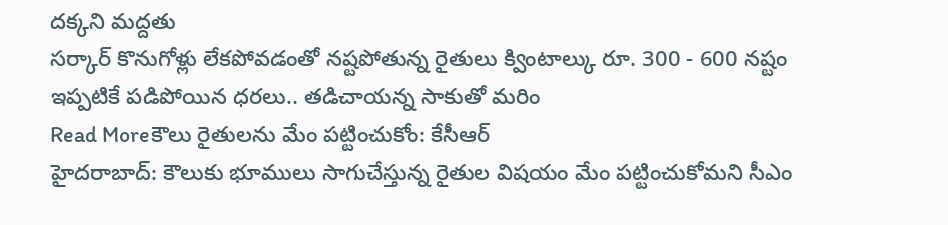దక్కని మద్దతు
సర్కార్ కొనుగోళ్లు లేకపోవడంతో నష్టపోతున్న రైతులు క్వింటాల్కు రూ. 300 - 600 నష్టం ఇప్పటికే పడిపోయిన ధరలు.. తడిచాయన్న సాకుతో మరిం
Read Moreకౌలు రైతులను మేం పట్టించుకోం: కేసీఆర్
హైదరాబాద్: కౌలుకు భూములు సాగుచేస్తున్న రైతుల విషయం మేం పట్టించుకోమని సీఎం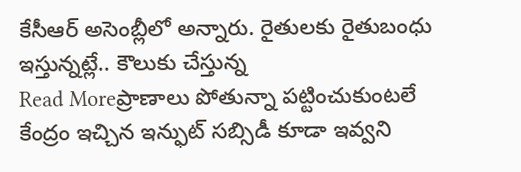కేసీఆర్ అసెంబ్లీలో అన్నారు. రైతులకు రైతుబంధు ఇస్తున్నట్లే.. కౌలుకు చేస్తున్న
Read Moreప్రాణాలు పోతున్నా పట్టించుకుంటలే
కేంద్రం ఇచ్చిన ఇన్ఫుట్ సబ్సిడీ కూడా ఇవ్వని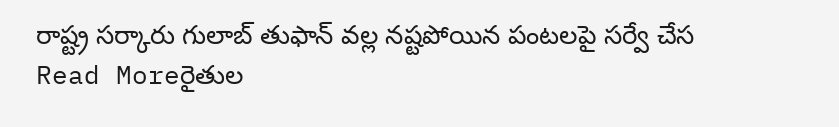రాష్ట్ర సర్కారు గులాబ్ తుఫాన్ వల్ల నష్టపోయిన పంటలపై సర్వే చేస
Read Moreరైతుల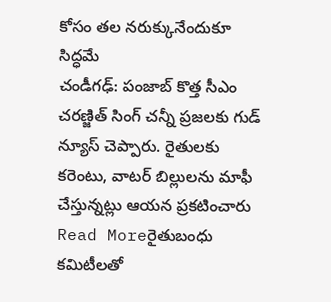కోసం తల నరుక్కునేందుకూ సిద్ధమే
చండీగఢ్: పంజాబ్ కొత్త సీఎం చరణ్జిత్ సింగ్ చన్నీ ప్రజలకు గుడ్ న్యూస్ చెప్పారు. రైతులకు కరెంటు, వాటర్ బిల్లులను మాఫీ చేస్తున్నట్లు ఆయన ప్రకటించారు
Read Moreరైతుబంధు కమిటీలతో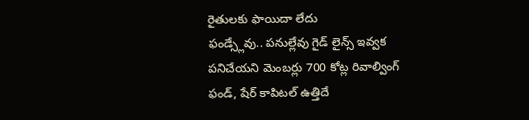రైతులకు ఫాయిదా లేదు
ఫండ్స్లేవు.. పనుల్లేవు గైడ్ లైన్స్ ఇవ్వక పనిచేయని మెంబర్లు 700 కోట్ల రివాల్వింగ్ ఫండ్, షేర్ కాపిటల్ ఉత్తిదే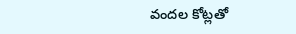వందల కోట్లతో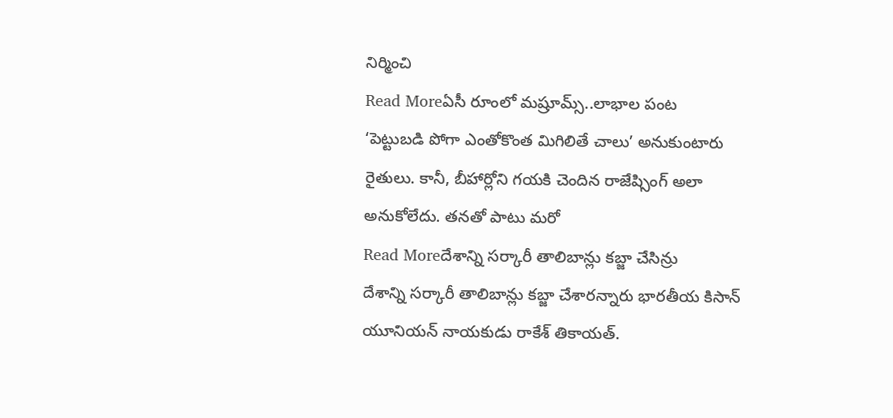నిర్మించి
Read Moreఏసీ రూంలో మష్రూమ్స్..లాభాల పంట
‘పెట్టుబడి పోగా ఎంతోకొంత మిగిలితే చాలు’ అనుకుంటారు రైతులు. కానీ, బీహార్లోని గయకి చెందిన రాజేష్సింగ్ అలా అనుకోలేదు. తనతో పాటు మరో
Read Moreదేశాన్ని సర్కారీ తాలిబాన్లు కబ్జా చేసిన్రు
దేశాన్ని సర్కారీ తాలిబాన్లు కబ్జా చేశారన్నారు భారతీయ కిసాన్ యూనియన్ నాయకుడు రాకేశ్ తికాయత్.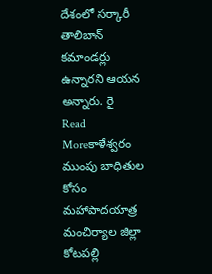దేశంలో సర్కారీ తాలిబాన్ కమాండర్లు ఉన్నారని ఆయన అన్నారు. రై
Read Moreకాళేశ్వరం ముంపు బాధితుల కోసం మహాపాదయాత్ర
మంచిర్యాల జిల్లా కోటపల్లి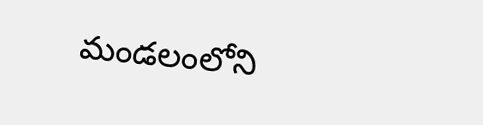మండలంలోని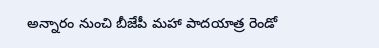అన్నారం నుంచి బీజేపీ మహా పాదయాత్ర రెండో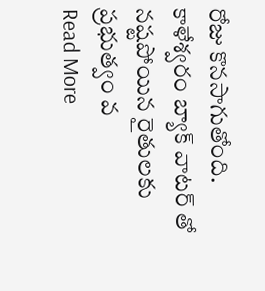రోజు కొనసాగుతోంది. కాళేశ్వరం బ్యాక్ వాటర్ తో నష్టపోయిన రైతులకు ప్రభుత్వం వ
Read More